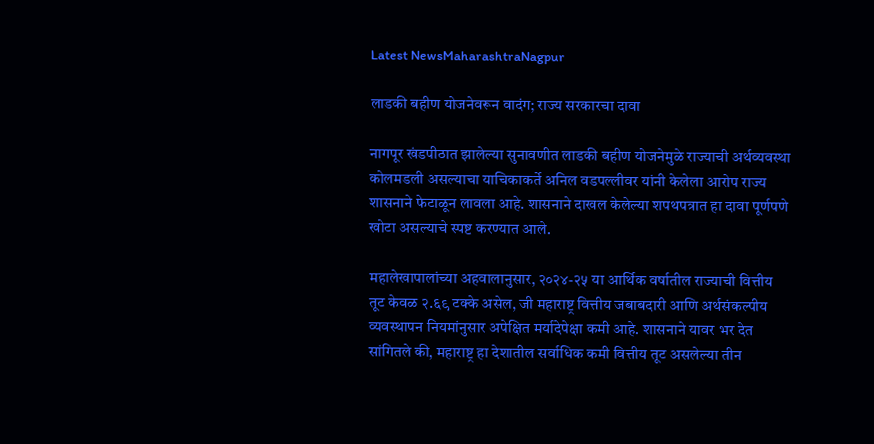Latest NewsMaharashtraNagpur

लाडकी बहीण योजनेवरून वादंग; राज्य सरकारचा दावा

नागपूर खंडपीठात झालेल्या सुनावणीत लाडकी बहीण योजनेमुळे राज्याची अर्थव्यवस्था कोलमडली असल्याचा याचिकाकर्ते अनिल वडपल्लीवर यांनी केलेला आरोप राज्य शासनाने फेटाळून लावला आहे. शासनाने दाखल केलेल्या शपथपत्रात हा दावा पूर्णपणे खोटा असल्याचे स्पष्ट करण्यात आले.

महालेखापालांच्या अहवालानुसार, २०२४-२५ या आर्थिक वर्षातील राज्याची वित्तीय तूट केवळ २.६९ टक्के असेल, जी महाराष्ट्र वित्तीय जबाबदारी आणि अर्थसंकल्पीय व्यवस्थापन नियमांनुसार अपेक्षित मर्यादेपेक्षा कमी आहे. शासनाने यावर भर देत सांगितले की, महाराष्ट्र हा देशातील सर्वाधिक कमी वित्तीय तूट असलेल्या तीन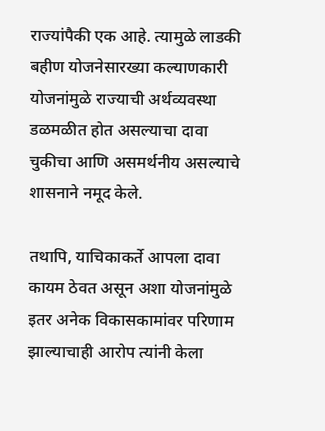राज्यांपैकी एक आहे. त्यामुळे लाडकी बहीण योजनेसारख्या कल्याणकारी योजनांमुळे राज्याची अर्थव्यवस्था डळमळीत होत असल्याचा दावा चुकीचा आणि असमर्थनीय असल्याचे शासनाने नमूद केले.

तथापि, याचिकाकर्ते आपला दावा कायम ठेवत असून अशा योजनांमुळे इतर अनेक विकासकामांवर परिणाम झाल्याचाही आरोप त्यांनी केला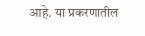आहे. या प्रकरणातील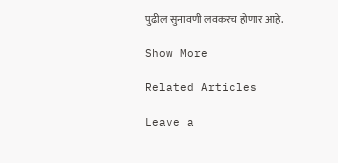पुढील सुनावणी लवकरच होणार आहे.

Show More

Related Articles

Leave a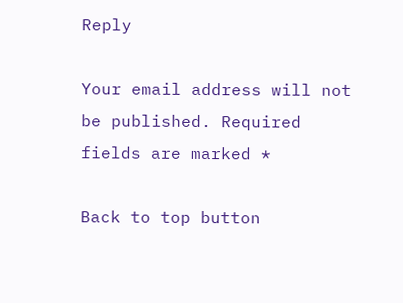Reply

Your email address will not be published. Required fields are marked *

Back to top button